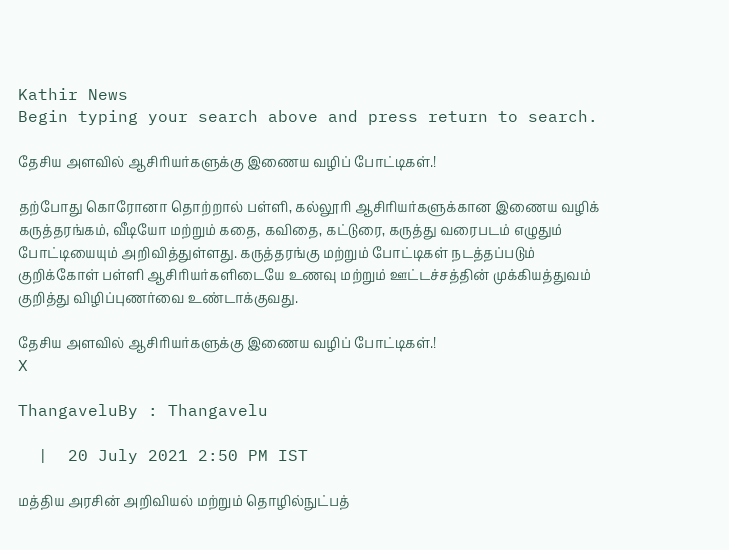Kathir News
Begin typing your search above and press return to search.

தேசிய அளவில் ஆசிரியர்களுக்கு இணைய வழிப் போட்டிகள்.!

தற்போது கொரோனா தொற்றால் பள்ளி, கல்லூரி ஆசிரியர்களுக்கான இணைய வழிக் கருத்தரங்கம், வீடியோ மற்றும் கதை, கவிதை, கட்டுரை, கருத்து வரைபடம் எழுதும் போட்டியையும் அறிவித்துள்ளது. கருத்தரங்கு மற்றும் போட்டிகள் நடத்தப்படும் குறிக்கோள் பள்ளி ஆசிரியர்களிடையே உணவு மற்றும் ஊட்டச்சத்தின் முக்கியத்துவம் குறித்து விழிப்புணர்வை உண்டாக்குவது.

தேசிய அளவில் ஆசிரியர்களுக்கு இணைய வழிப் போட்டிகள்.!
X

ThangaveluBy : Thangavelu

  |  20 July 2021 2:50 PM IST

மத்திய அரசின் அறிவியல் மற்றும் தொழில்நுட்பத்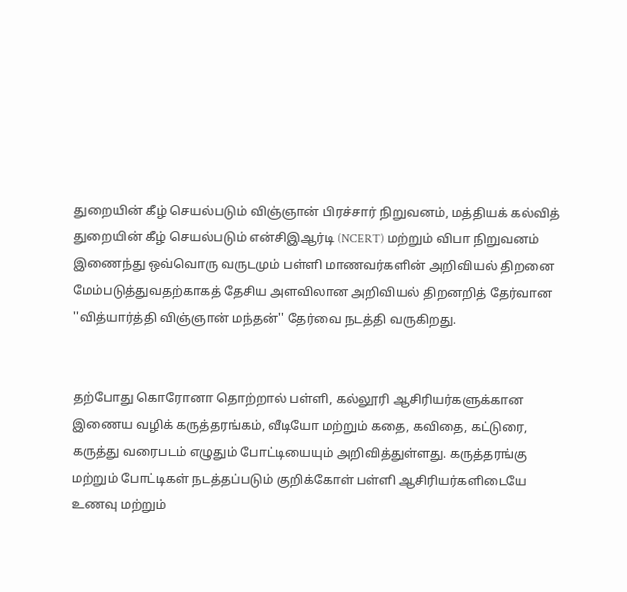துறையின் கீழ் செயல்படும் விஞ்ஞான் பிரச்சார் நிறுவனம், மத்தியக் கல்வித் துறையின் கீழ் செயல்படும் என்சிஇஆர்டி (NCERT) மற்றும் விபா நிறுவனம் இணைந்து ஒவ்வொரு வருடமும் பள்ளி மாணவர்களின் அறிவியல் திறனை மேம்படுத்துவதற்காகத் தேசிய அளவிலான அறிவியல் திறனறித் தேர்வான ''வித்யார்த்தி விஞ்ஞான் மந்தன்'' தேர்வை நடத்தி வருகிறது.


தற்போது கொரோனா தொற்றால் பள்ளி, கல்லூரி ஆசிரியர்களுக்கான இணைய வழிக் கருத்தரங்கம், வீடியோ மற்றும் கதை, கவிதை, கட்டுரை, கருத்து வரைபடம் எழுதும் போட்டியையும் அறிவித்துள்ளது. கருத்தரங்கு மற்றும் போட்டிகள் நடத்தப்படும் குறிக்கோள் பள்ளி ஆசிரியர்களிடையே உணவு மற்றும்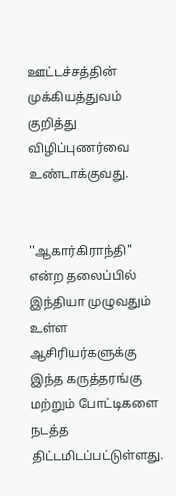ஊட்டச்சத்தின் முக்கியத்துவம் குறித்து விழிப்புணர்வை உண்டாக்குவது.


''ஆகார்கிராந்தி" என்ற தலைப்பில் இந்தியா முழுவதும் உள்ள ஆசிரியர்களுக்கு இந்த கருத்தரங்கு மற்றும் போட்டிகளை நடத்த திட்டமிடப்பட்டுள்ளது.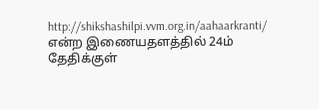http://shikshashilpi.vvm.org.in/aahaarkranti/ என்ற இணையதளத்தில் 24ம் தேதிக்குள்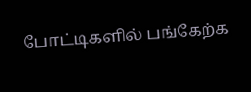போட்டிகளில் பங்கேற்க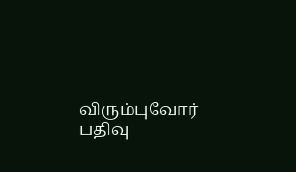விரும்புவோர் பதிவு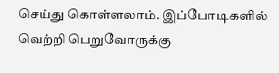செய்து கொள்ளலாம். இப்போடிகளில் வெற்றி பெறுவோருக்கு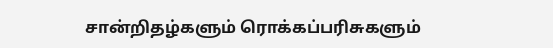சான்றிதழ்களும் ரொக்கப்பரிசுகளும்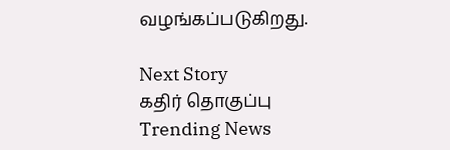வழங்கப்படுகிறது.

Next Story
கதிர் தொகுப்பு
Trending News